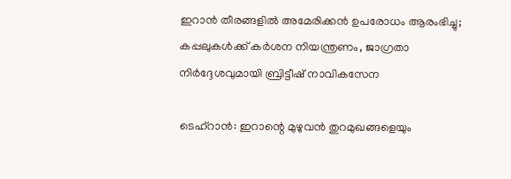ഇറാൻ തീരങ്ങളിൽ അമേരിക്കൻ ഉപരോധം ആരംഭിച്ചു; കപ്പലുകൾക്ക് കർശന നിയന്ത്രണം, ജാഗ്രതാ നിർദ്ദേശവുമായി ബ്രിട്ടീഷ് നാവികസേന

ടെഹ്റാൻ: ഇറാന്റെ മുഴുവൻ തുറമുഖങ്ങളെയും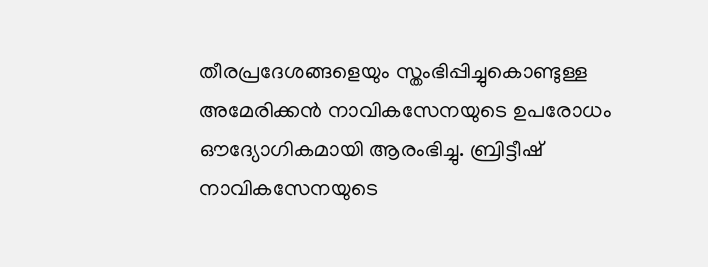തീരപ്രദേശങ്ങളെയും സ്തംഭിപ്പിച്ചുകൊണ്ടുള്ള അമേരിക്കൻ നാവികസേനയുടെ ഉപരോധം ഔദ്യോഗികമായി ആരംഭിച്ചു. ബ്രിട്ടീഷ് നാവികസേനയുടെ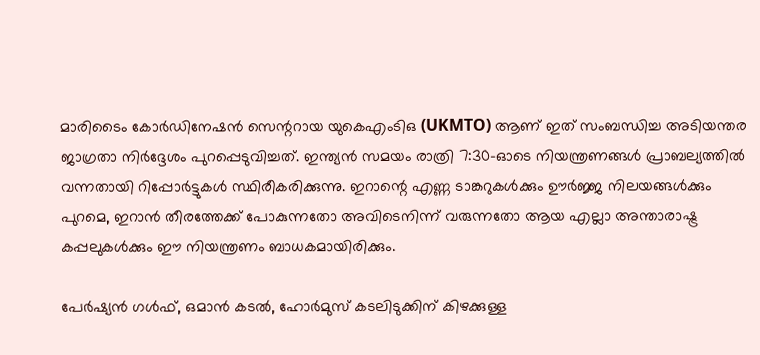മാരിടൈം കോർഡിനേഷൻ സെന്ററായ യുകെഎംടിഒ (UKMTO) ആണ് ഇത് സംബന്ധിച്ച അടിയന്തര ജാഗ്രതാ നിർദ്ദേശം പുറപ്പെടുവിച്ചത്. ഇന്ത്യൻ സമയം രാത്രി 7:30-ഓടെ നിയന്ത്രണങ്ങൾ പ്രാബല്യത്തിൽ വന്നതായി റിപ്പോർട്ടുകൾ സ്ഥിരീകരിക്കുന്നു. ഇറാന്റെ എണ്ണ ടാങ്കറുകൾക്കും ഊർജ്ജ നിലയങ്ങൾക്കും പുറമെ, ഇറാൻ തീരത്തേക്ക് പോകുന്നതോ അവിടെനിന്ന് വരുന്നതോ ആയ എല്ലാ അന്താരാഷ്ട്ര കപ്പലുകൾക്കും ഈ നിയന്ത്രണം ബാധകമായിരിക്കും.

പേർഷ്യൻ ഗൾഫ്, ഒമാൻ കടൽ, ഹോർമുസ് കടലിടുക്കിന് കിഴക്കുള്ള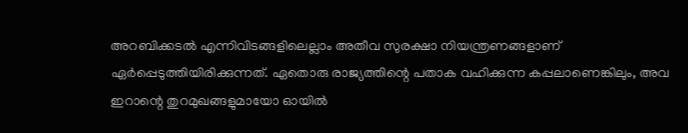അറബിക്കടൽ എന്നിവിടങ്ങളിലെല്ലാം അതീവ സുരക്ഷാ നിയന്ത്രണങ്ങളാണ് ഏർപ്പെടുത്തിയിരിക്കുന്നത്. ഏതൊരു രാജ്യത്തിന്റെ പതാക വഹിക്കുന്ന കപ്പലാണെങ്കിലും, അവ ഇറാന്റെ തുറമുഖങ്ങളുമായോ ഓയിൽ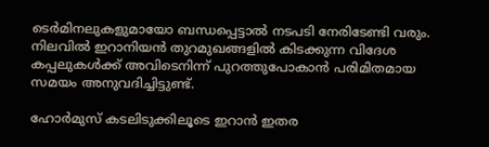ടെർമിനലുകളുമായോ ബന്ധപ്പെട്ടാൽ നടപടി നേരിടേണ്ടി വരും. നിലവിൽ ഇറാനിയൻ തുറമുഖങ്ങളിൽ കിടക്കുന്ന വിദേശ കപ്പലുകൾക്ക് അവിടെനിന്ന് പുറത്തുപോകാൻ പരിമിതമായ സമയം അനുവദിച്ചിട്ടുണ്ട്.

ഹോർമുസ് കടലിടുക്കിലൂടെ ഇറാൻ ഇതര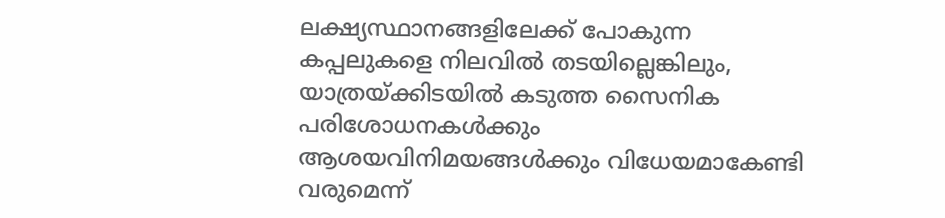ലക്ഷ്യസ്ഥാനങ്ങളിലേക്ക് പോകുന്ന കപ്പലുകളെ നിലവിൽ തടയില്ലെങ്കിലും, യാത്രയ്ക്കിടയിൽ കടുത്ത സൈനിക പരിശോധനകൾക്കും ആശയവിനിമയങ്ങൾക്കും വിധേയമാകേണ്ടി വരുമെന്ന്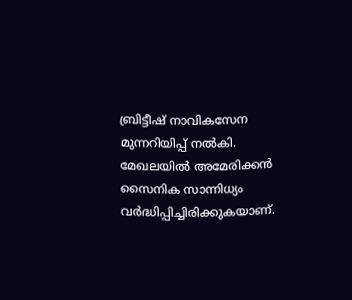ബ്രിട്ടീഷ് നാവികസേന മുന്നറിയിപ്പ് നൽകി. മേഖലയിൽ അമേരിക്കൻ സൈനിക സാന്നിധ്യം വർദ്ധിപ്പിച്ചിരിക്കുകയാണ്.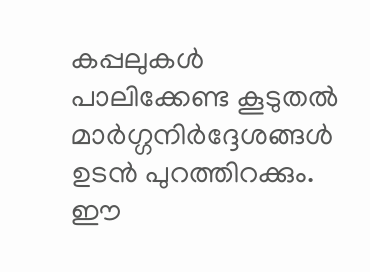കപ്പലുകൾ പാലിക്കേണ്ട കൂടുതൽ മാർഗ്ഗനിർദ്ദേശങ്ങൾ ഉടൻ പുറത്തിറക്കും. ഈ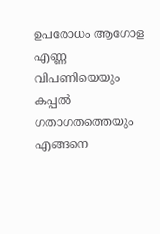ഉപരോധം ആഗോള എണ്ണ വിപണിയെയും കപ്പൽ ഗതാഗതത്തെയും എങ്ങനെ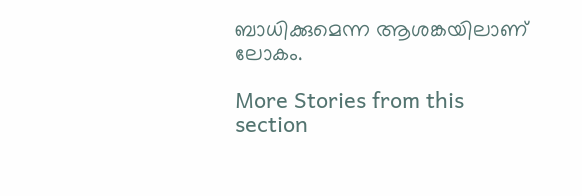ബാധിക്കുമെന്ന ആശങ്കയിലാണ് ലോകം.

More Stories from this section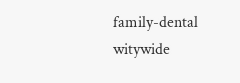family-dental
witywide